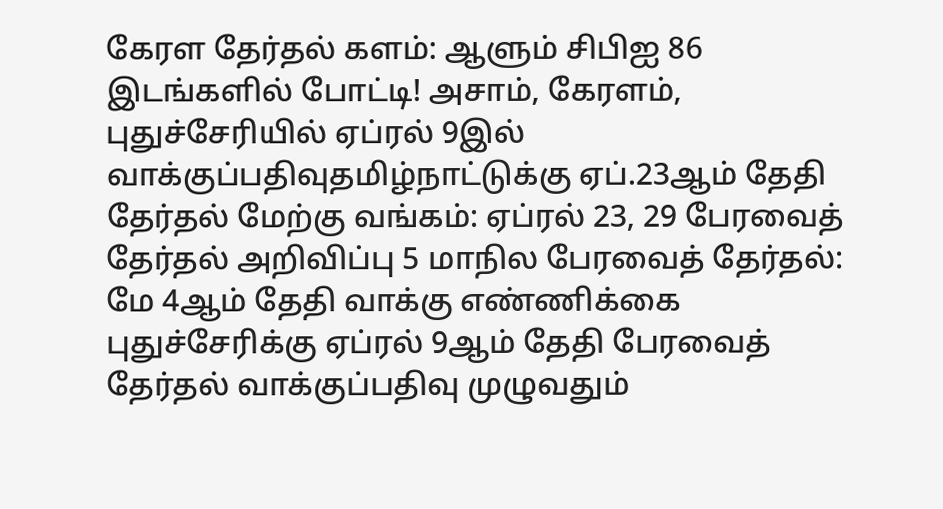கேரள தேர்தல் களம்: ஆளும் சிபிஐ 86 இடங்களில் போட்டி! அசாம், கேரளம், புதுச்சேரியில் ஏப்ரல் 9இல் வாக்குப்பதிவுதமிழ்நாட்டுக்கு ஏப்.23ஆம் தேதி தேர்தல் மேற்கு வங்கம்: ஏப்ரல் 23, 29 பேரவைத் தேர்தல் அறிவிப்பு 5 மாநில பேரவைத் தேர்தல்: மே 4ஆம் தேதி வாக்கு எண்ணிக்கை புதுச்சேரிக்கு ஏப்ரல் 9ஆம் தேதி பேரவைத் தேர்தல் வாக்குப்பதிவு முழுவதும்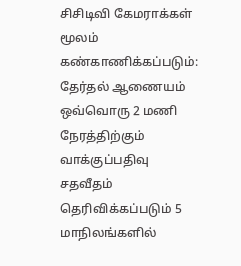சிசிடிவி கேமராக்கள் மூலம் கண்காணிக்கப்படும்: தேர்தல் ஆணையம் ஒவ்வொரு 2 மணி நேரத்திற்கும் வாக்குப்பதிவு சதவீதம் தெரிவிக்கப்படும் 5 மாநிலங்களில்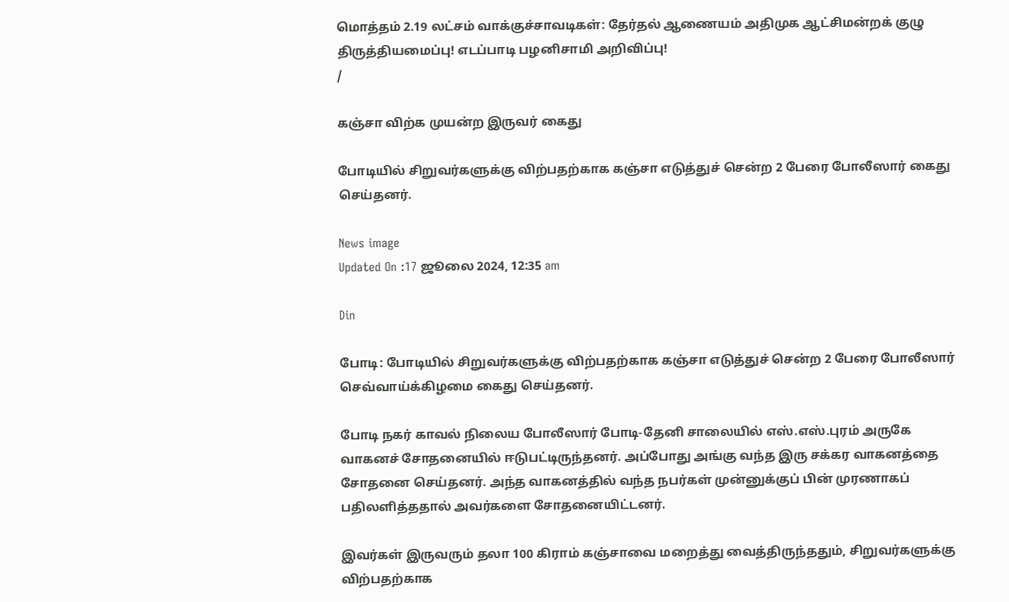மொத்தம் 2.19 லட்சம் வாக்குச்சாவடிகள்: தேர்தல் ஆணையம் அதிமுக ஆட்சிமன்றக் குழு திருத்தியமைப்பு! எடப்பாடி பழனிசாமி அறிவிப்பு!
/

கஞ்சா விற்க முயன்ற இருவர் கைது

போடியில் சிறுவர்களுக்கு விற்பதற்காக கஞ்சா எடுத்துச் சென்ற 2 பேரை போலீஸார் கைது செய்தனர்.

News image
Updated On :17 ஜூலை 2024, 12:35 am

Din

போடி: போடியில் சிறுவர்களுக்கு விற்பதற்காக கஞ்சா எடுத்துச் சென்ற 2 பேரை போலீஸார் செவ்வாய்க்கிழமை கைது செய்தனர்.

போடி நகர் காவல் நிலைய போலீஸார் போடி-தேனி சாலையில் எஸ்.எஸ்.புரம் அருகே வாகனச் சோதனையில் ஈடுபட்டிருந்தனர். அப்போது அங்கு வந்த இரு சக்கர வாகனத்தை சோதனை செய்தனர். அந்த வாகனத்தில் வந்த நபர்கள் முன்னுக்குப் பின் முரணாகப் பதிலளித்ததால் அவர்களை சோதனையிட்டனர்.

இவர்கள் இருவரும் தலா 100 கிராம் கஞ்சாவை மறைத்து வைத்திருந்ததும், சிறுவர்களுக்கு விற்பதற்காக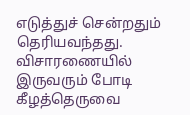எடுத்துச் சென்றதும் தெரியவந்தது. விசாரணையில் இருவரும் போடி கீழத்தெருவை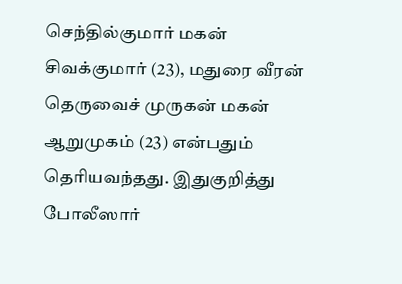செந்தில்குமார் மகன் சிவக்குமார் (23), மதுரை வீரன் தெருவைச் முருகன் மகன் ஆறுமுகம் (23) என்பதும் தெரியவந்தது. இதுகுறித்து போலீஸார்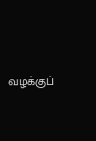வழக்குப்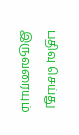பதிவு செய்து இருவரையும்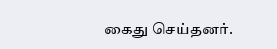கைது செய்தனர்.